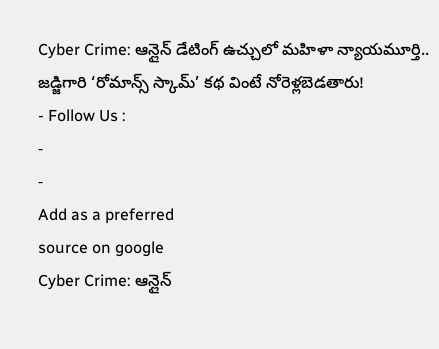Cyber Crime: ఆన్లైన్ డేటింగ్ ఉచ్చులో మహిళా న్యాయమూర్తి.. జడ్జిగారి ‘రోమాన్స్ స్కామ్’ కథ వింటే నోరెళ్లబెడతారు!
- Follow Us :
-
-
Add as a preferred
source on google
Cyber Crime: ఆన్లైన్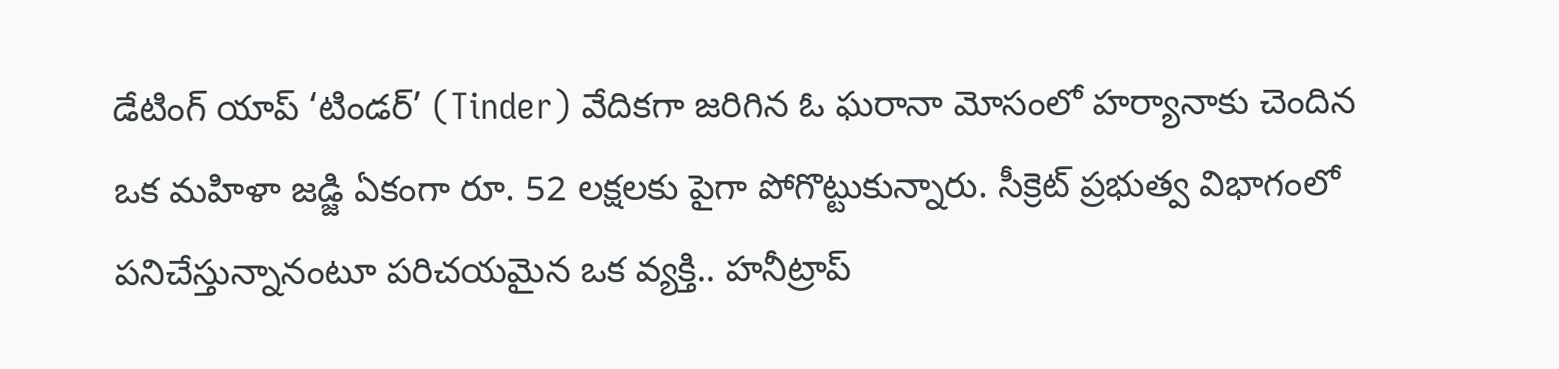డేటింగ్ యాప్ ‘టిండర్’ (Tinder) వేదికగా జరిగిన ఓ ఘరానా మోసంలో హర్యానాకు చెందిన ఒక మహిళా జడ్జి ఏకంగా రూ. 52 లక్షలకు పైగా పోగొట్టుకున్నారు. సీక్రెట్ ప్రభుత్వ విభాగంలో పనిచేస్తున్నానంటూ పరిచయమైన ఒక వ్యక్తి.. హనీట్రాప్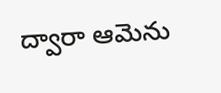ద్వారా ఆమెను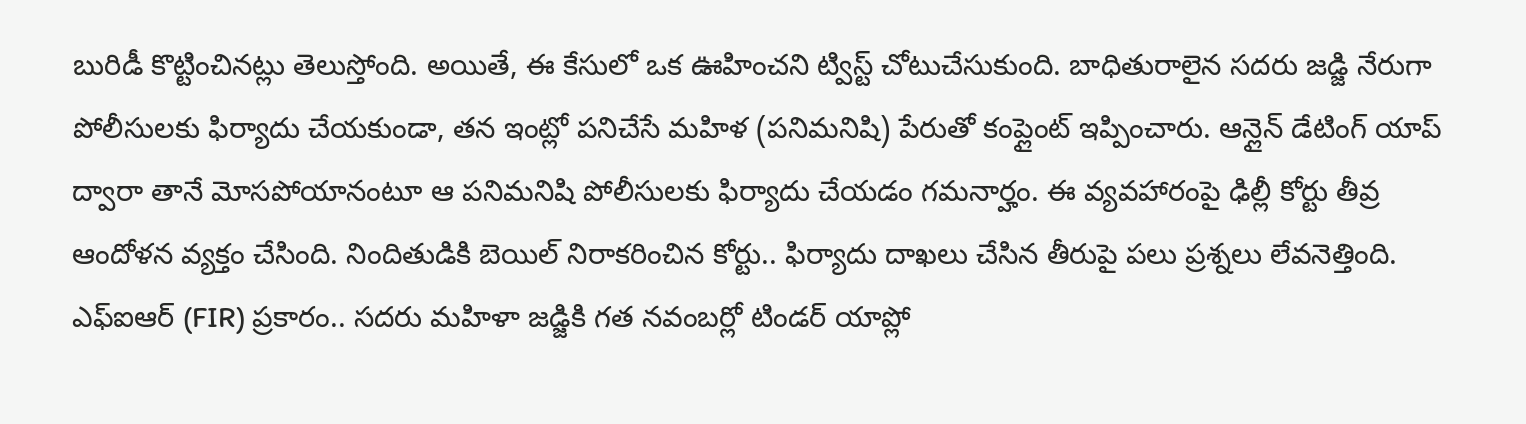బురిడీ కొట్టించినట్లు తెలుస్తోంది. అయితే, ఈ కేసులో ఒక ఊహించని ట్విస్ట్ చోటుచేసుకుంది. బాధితురాలైన సదరు జడ్జి నేరుగా పోలీసులకు ఫిర్యాదు చేయకుండా, తన ఇంట్లో పనిచేసే మహిళ (పనిమనిషి) పేరుతో కంప్లైంట్ ఇప్పించారు. ఆన్లైన్ డేటింగ్ యాప్ ద్వారా తానే మోసపోయానంటూ ఆ పనిమనిషి పోలీసులకు ఫిర్యాదు చేయడం గమనార్హం. ఈ వ్యవహారంపై ఢిల్లీ కోర్టు తీవ్ర ఆందోళన వ్యక్తం చేసింది. నిందితుడికి బెయిల్ నిరాకరించిన కోర్టు.. ఫిర్యాదు దాఖలు చేసిన తీరుపై పలు ప్రశ్నలు లేవనెత్తింది. ఎఫ్ఐఆర్ (FIR) ప్రకారం.. సదరు మహిళా జడ్జికి గత నవంబర్లో టిండర్ యాప్లో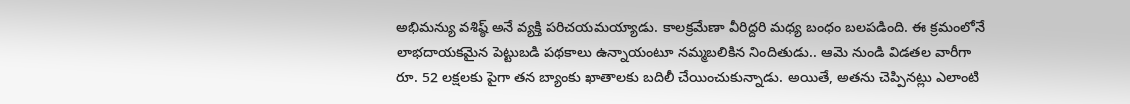అభిమన్యు వశిష్ఠ్ అనే వ్యక్తి పరిచయమయ్యాడు. కాలక్రమేణా వీరిద్దరి మధ్య బంధం బలపడింది. ఈ క్రమంలోనే లాభదాయకమైన పెట్టుబడి పథకాలు ఉన్నాయంటూ నమ్మబలికిన నిందితుడు.. ఆమె నుండి విడతల వారీగా రూ. 52 లక్షలకు పైగా తన బ్యాంకు ఖాతాలకు బదిలీ చేయించుకున్నాడు. అయితే, అతను చెప్పినట్లు ఎలాంటి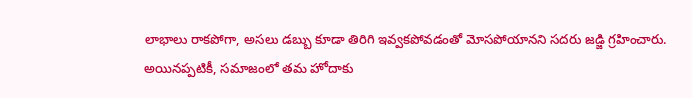లాభాలు రాకపోగా, అసలు డబ్బు కూడా తిరిగి ఇవ్వకపోవడంతో మోసపోయానని సదరు జడ్జి గ్రహించారు.
అయినప్పటికీ, సమాజంలో తమ హోదాకు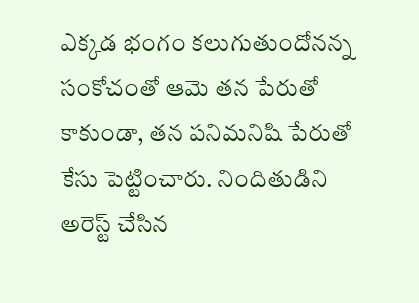ఎక్కడ భంగం కలుగుతుందోనన్న సంకోచంతో ఆమె తన పేరుతో కాకుండా, తన పనిమనిషి పేరుతో కేసు పెట్టించారు. నిందితుడిని అరెస్ట్ చేసిన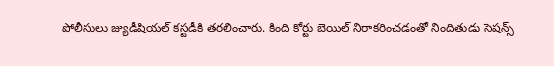పోలీసులు జ్యుడీషియల్ కస్టడీకి తరలించారు. కింది కోర్టు బెయిల్ నిరాకరించడంతో నిందితుడు సెషన్స్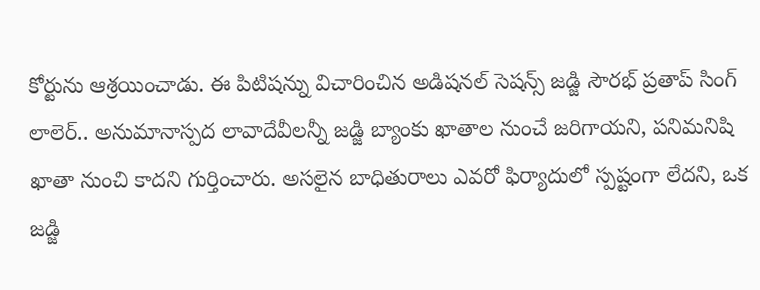కోర్టును ఆశ్రయించాడు. ఈ పిటిషన్ను విచారించిన అడిషనల్ సెషన్స్ జడ్జి సౌరభ్ ప్రతాప్ సింగ్ లాలెర్.. అనుమానాస్పద లావాదేవీలన్నీ జడ్జి బ్యాంకు ఖాతాల నుంచే జరిగాయని, పనిమనిషి ఖాతా నుంచి కాదని గుర్తించారు. అసలైన బాధితురాలు ఎవరో ఫిర్యాదులో స్పష్టంగా లేదని, ఒక జడ్జి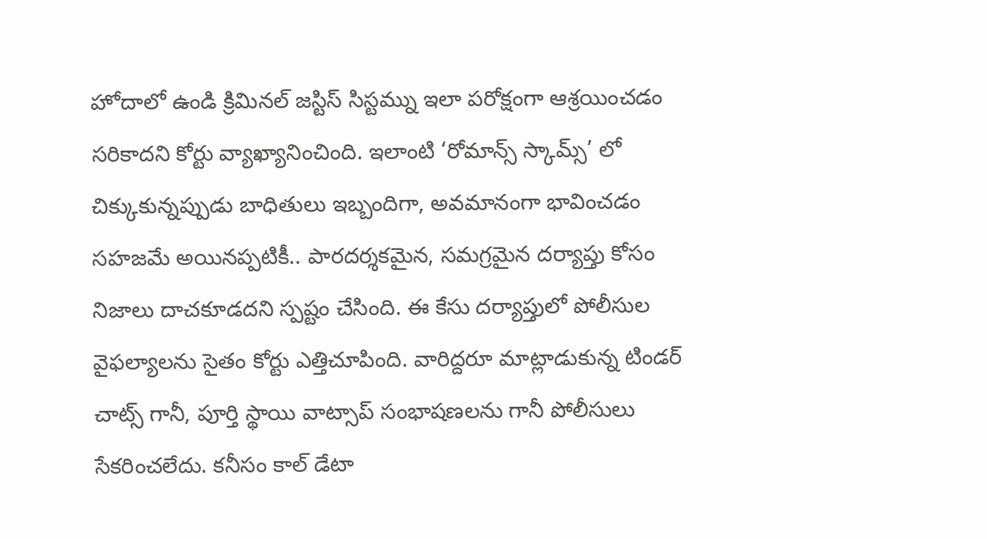హోదాలో ఉండి క్రిమినల్ జస్టిస్ సిస్టమ్ను ఇలా పరోక్షంగా ఆశ్రయించడం సరికాదని కోర్టు వ్యాఖ్యానించింది. ఇలాంటి ‘రోమాన్స్ స్కామ్స్’ లో చిక్కుకున్నప్పుడు బాధితులు ఇబ్బందిగా, అవమానంగా భావించడం సహజమే అయినప్పటికీ.. పారదర్శకమైన, సమగ్రమైన దర్యాప్తు కోసం నిజాలు దాచకూడదని స్పష్టం చేసింది. ఈ కేసు దర్యాప్తులో పోలీసుల వైఫల్యాలను సైతం కోర్టు ఎత్తిచూపింది. వారిద్దరూ మాట్లాడుకున్న టిండర్ చాట్స్ గానీ, పూర్తి స్థాయి వాట్సాప్ సంభాషణలను గానీ పోలీసులు సేకరించలేదు. కనీసం కాల్ డేటా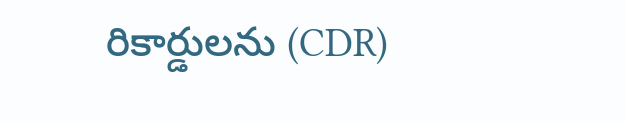రికార్డులను (CDR)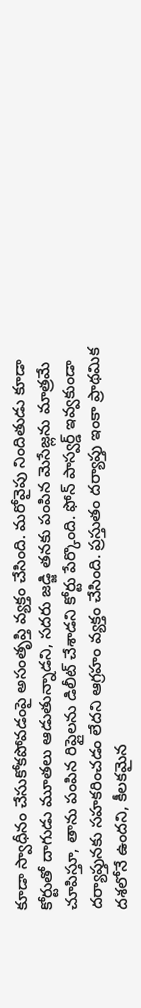కూడా స్వాధీనం చేసుకోకపోవడంపై అసంతృప్తి వ్యక్తం చేసింది. మరోవైపు నిందితుడు కూడా కోర్టుతో దాగుడు మూతలు ఆడుతున్నాడని, సదరు జడ్జి తనకు పంపిన మెసేజ్లను మాత్రమే చూపిస్తూ, తాను పంపిన రిప్లైలను డిలీట్ చేశాడని కోర్టు పేర్కొంది. ఫోన్ పాస్వర్డ్ ఇవ్వకుండా దర్యాప్తునకు సహకరించడం లేదని ఆగ్రహం వ్యక్తం చేసింది. ప్రస్తుతం దర్యాప్తు ఇంకా ప్రాథమిక దశలోనే ఉందని, కీలకమైన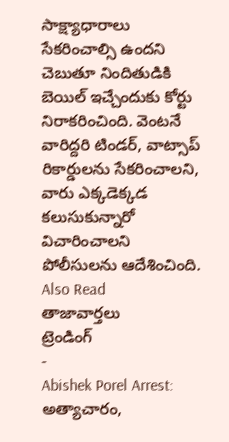సాక్ష్యాధారాలు సేకరించాల్సి ఉందని చెబుతూ నిందితుడికి బెయిల్ ఇచ్చేందుకు కోర్టు నిరాకరించింది. వెంటనే వారిద్దరి టిండర్, వాట్సాప్ రికార్డులను సేకరించాలని, వారు ఎక్కడెక్కడ కలుసుకున్నారో విచారించాలని పోలీసులను ఆదేశించింది.
Also Read
తాజావార్తలు
ట్రెండింగ్
-
Abishek Porel Arrest: అత్యాచారం,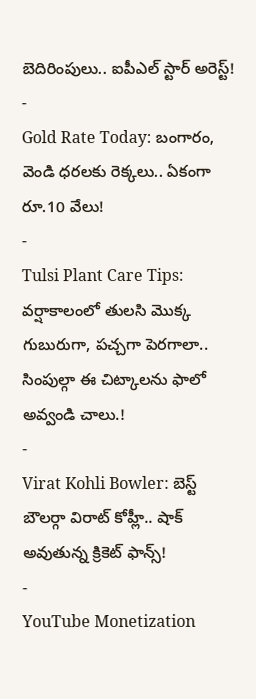బెదిరింపులు.. ఐపీఎల్ స్టార్ అరెస్ట్!
-
Gold Rate Today: బంగారం, వెండి ధరలకు రెక్కలు.. ఏకంగా రూ.10 వేలు!
-
Tulsi Plant Care Tips: వర్షాకాలంలో తులసి మొక్క గుబురుగా, పచ్చగా పెరగాలా.. సింపుల్గా ఈ చిట్కాలను ఫాలో అవ్వండి చాలు.!
-
Virat Kohli Bowler: బెస్ట్ బౌలర్గా విరాట్ కోహ్లీ.. షాక్ అవుతున్న క్రికెట్ ఫాన్స్!
-
YouTube Monetization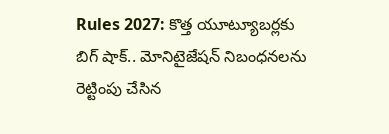Rules 2027: కొత్త యూట్యూబర్లకు బిగ్ షాక్.. మోనిటైజేషన్ నిబంధనలను రెట్టింపు చేసిన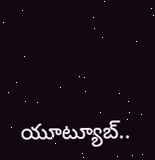యూట్యూబ్..